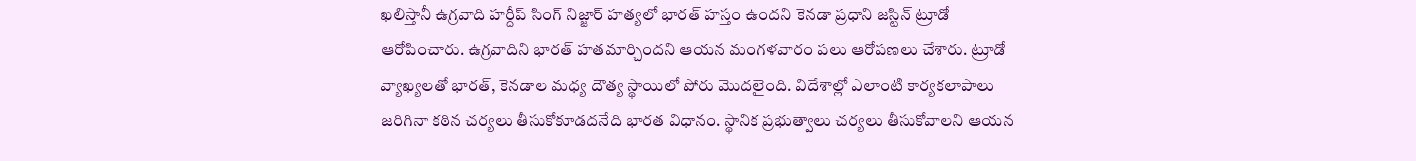ఖలిస్తానీ ఉగ్రవాది హర్దీప్ సింగ్ నిజ్జార్ హత్యలో భారత్ హస్తం ఉందని కెనడా ప్రధాని జస్టిన్ ట్రూడో ఆరోపించారు. ఉగ్రవాదిని భారత్ హతమార్చిందని ఆయన మంగళవారం పలు ఆరోపణలు చేశారు. ట్రూడో వ్యాఖ్యలతో భారత్, కెనడాల మధ్య దౌత్య స్థాయిలో పోరు మొదలైంది. విదేశాల్లో ఎలాంటి కార్యకలాపాలు జరిగినా కఠిన చర్యలు తీసుకోకూడదనేది భారత విధానం. స్థానిక ప్రభుత్వాలు చర్యలు తీసుకోవాలని ఆయన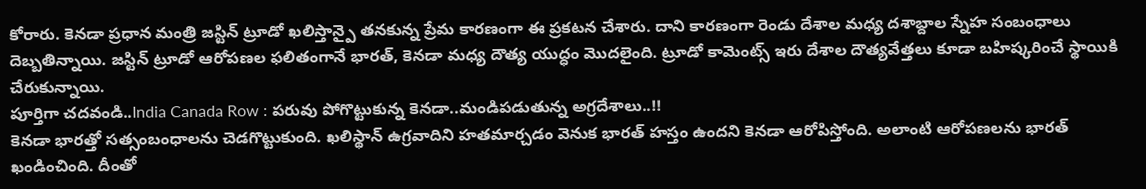కోరారు. కెనడా ప్రధాన మంత్రి జస్టిన్ ట్రూడో ఖలిస్తాన్పై తనకున్న ప్రేమ కారణంగా ఈ ప్రకటన చేశారు. దాని కారణంగా రెండు దేశాల మధ్య దశాబ్దాల స్నేహ సంబంధాలు దెబ్బతిన్నాయి. జస్టిన్ ట్రూడో ఆరోపణల ఫలితంగానే భారత్, కెనడా మధ్య దౌత్య యుద్ధం మొదలైంది. ట్రూడో కామెంట్స్ ఇరు దేశాల దౌత్యవేత్తలు కూడా బహిష్కరించే స్థాయికి చేరుకున్నాయి.
పూర్తిగా చదవండి..India Canada Row : పరువు పోగొట్టుకున్న కెనడా..మండిపడుతున్న అగ్రదేశాలు..!!
కెనడా భారత్తో సత్సంబంధాలను చెడగొట్టుకుంది. ఖలిస్థాన్ ఉగ్రవాదిని హతమార్చడం వెనుక భారత్ హస్తం ఉందని కెనడా ఆరోపిస్తోంది. అలాంటి ఆరోపణలను భారత్ ఖండించింది. దీంతో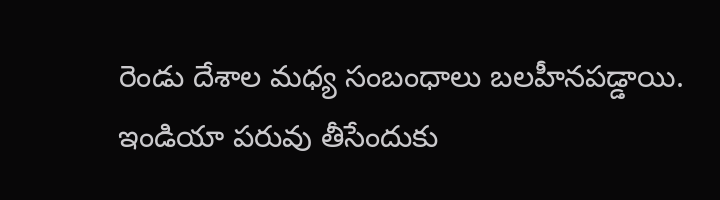రెండు దేశాల మధ్య సంబంధాలు బలహీనపడ్డాయి. ఇండియా పరువు తీసేందుకు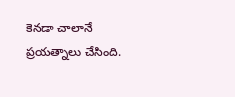కెనడా చాలానే ప్రయత్నాలు చేసింది.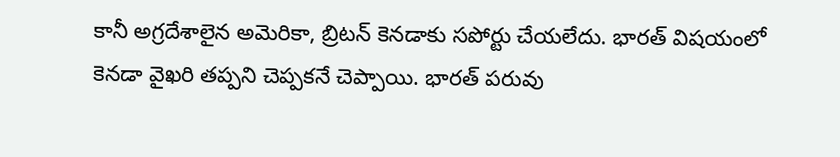కానీ అగ్రదేశాలైన అమెరికా, బ్రిటన్ కెనడాకు సపోర్టు చేయలేదు. భారత్ విషయంలో కెనడా వైఖరి తప్పని చెప్పకనే చెప్పాయి. భారత్ పరువు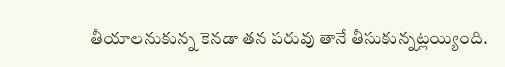తీయాలనుకున్న కెనడా తన పరువు తానే తీసుకున్నట్లయ్యింది.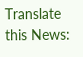Translate this News: